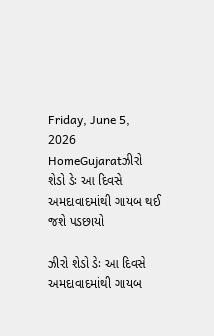Friday, June 5, 2026
HomeGujaratઝીરો શેડો ડેઃ આ દિવસે અમદાવાદમાંથી ગાયબ થઈ જશે પડછાયો

ઝીરો શેડો ડેઃ આ દિવસે અમદાવાદમાંથી ગાયબ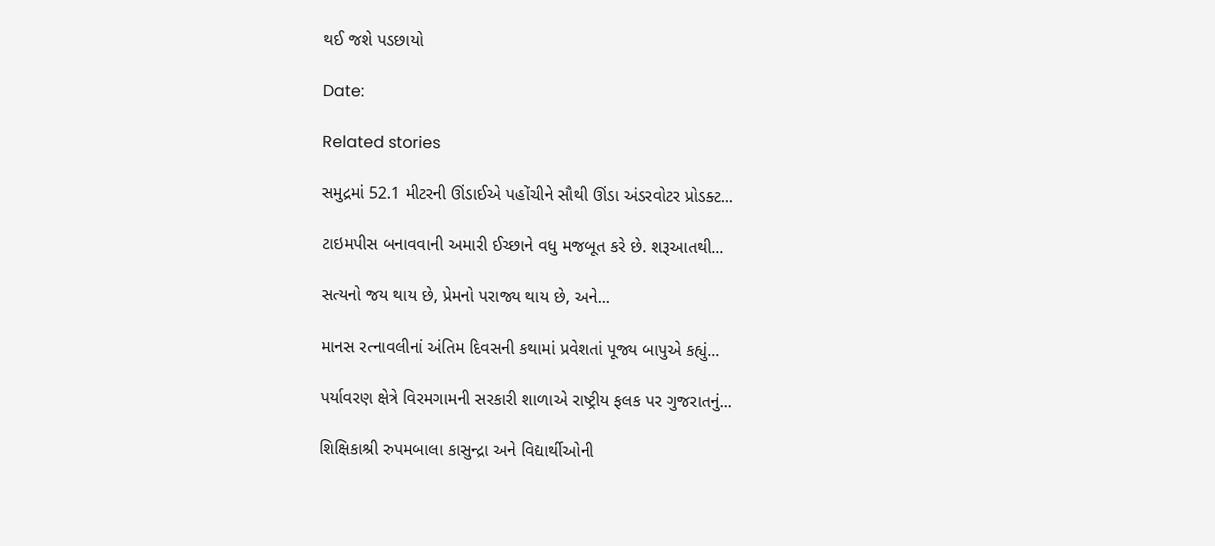થઈ જશે પડછાયો

Date:

Related stories

સમુદ્રમાં 52.1 મીટરની ઊંડાઈએ પહોંચીને સૌથી ઊંડા અંડરવોટર પ્રોડક્ટ...

ટાઇમપીસ બનાવવાની અમારી ઈચ્છાને વધુ મજબૂત કરે છે. શરૂઆતથી...

સત્યનો જય થાય છે, પ્રેમનો પરાજ્ય થાય છે, અને...

માનસ રત્નાવલીનાં અંતિમ દિવસની કથામાં પ્રવેશતાં પૂજ્ય બાપુએ કહ્યું...

પર્યાવરણ ક્ષેત્રે વિરમગામની સરકારી શાળાએ રાષ્ટ્રીય ફલક પર ગુજરાતનું...

શિક્ષિકાશ્રી રુપમબાલા કાસુન્દ્રા અને વિદ્યાર્થીઓની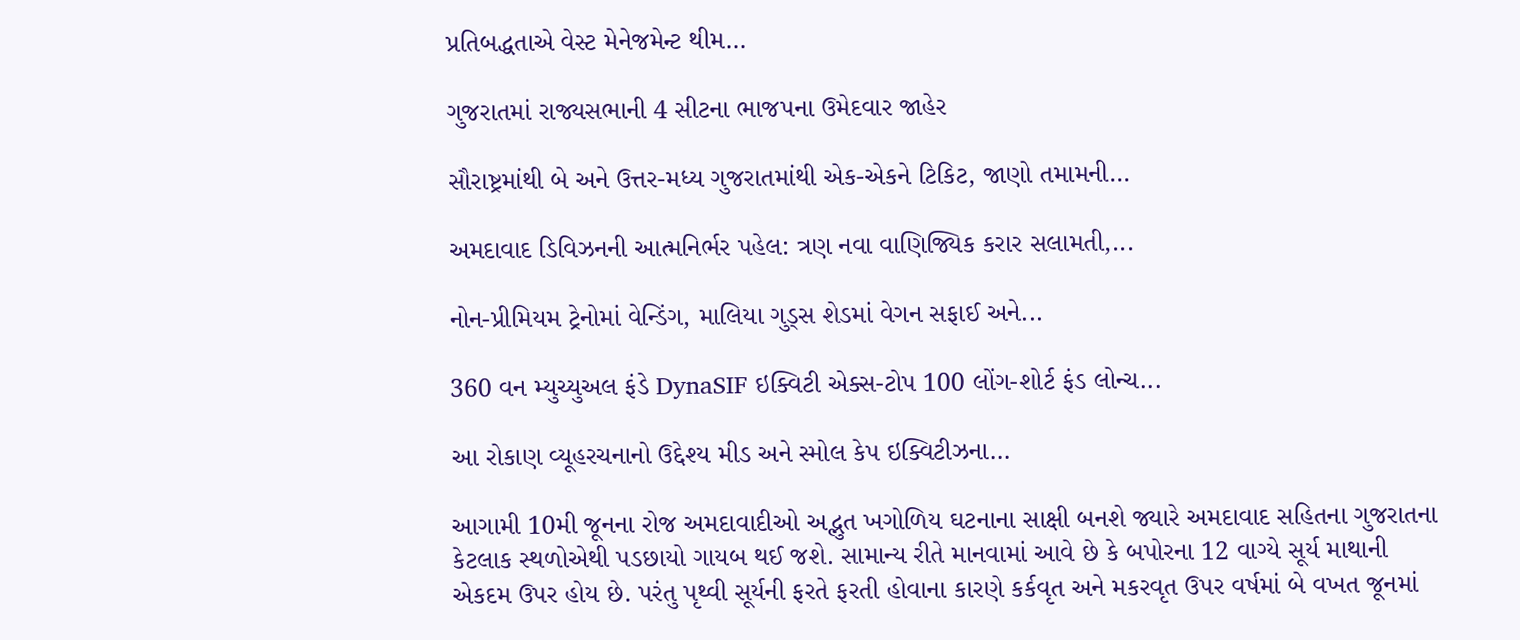પ્રતિબદ્ધતાએ વેસ્ટ મેનેજમેન્ટ થીમ...

ગુજરાતમાં રાજ્યસભાની 4 સીટના ભાજપના ઉમેદવાર જાહેર

સૌરાષ્ટ્રમાંથી બે અને ઉત્તર-મધ્ય ગુજરાતમાંથી એક-એકને ટિકિટ, જાણો તમામની...

અમદાવાદ ડિવિઝનની આત્મનિર્ભર પહેલ: ત્રણ નવા વાણિજ્યિક કરાર સલામતી,...

નોન-પ્રીમિયમ ટ્રેનોમાં વેન્ડિંગ, માલિયા ગુડ્સ શેડમાં વેગન સફાઈ અને...

360 વન મ્યુચ્યુઅલ ફંડે DynaSIF ઇક્વિટી એક્સ-ટોપ 100 લોંગ-શોર્ટ ફંડ લોન્ચ...

આ રોકાણ વ્યૂહરચનાનો ઉદ્દેશ્ય મીડ અને સ્મોલ કેપ ઇક્વિટીઝના...

આગામી 10મી જૂનના રોજ અમદાવાદીઓ અદ્ભુત ખગોળિય ઘટનાના સાક્ષી બનશે જ્યારે અમદાવાદ સહિતના ગુજરાતના કેટલાક સ્થળોએથી પડછાયો ગાયબ થઈ જશે. સામાન્ય રીતે માનવામાં આવે છે કે બપોરના 12 વાગ્યે સૂર્ય માથાની એકદમ ઉપર હોય છે. પરંતુ પૃથ્વી સૂર્યની ફરતે ફરતી હોવાના કારણે કર્કવૃત અને મકરવૃત ઉપર વર્ષમાં બે વખત જૂનમાં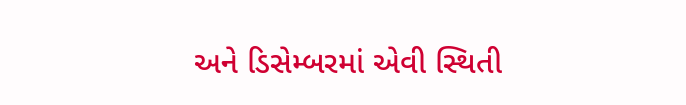અને ડિસેમ્બરમાં એવી સ્થિતી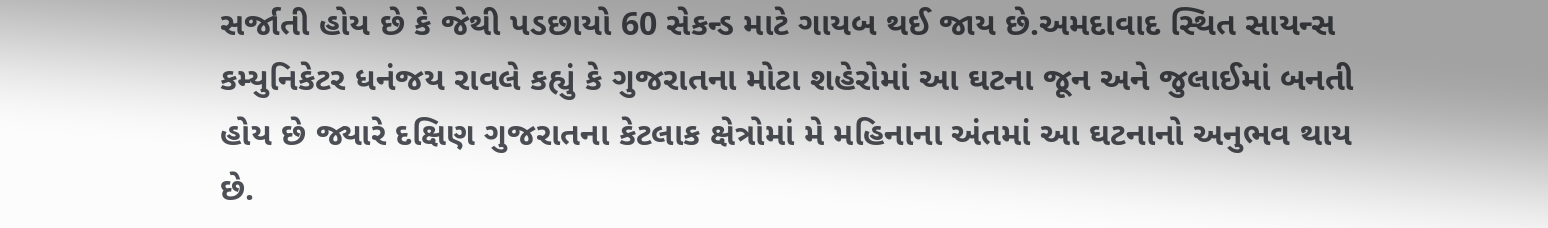સર્જાતી હોય છે કે જેથી પડછાયો 60 સેકન્ડ માટે ગાયબ થઈ જાય છે.અમદાવાદ સ્થિત સાયન્સ કમ્યુનિકેટર ધનંજય રાવલે કહ્યું કે ગુજરાતના મોટા શહેરોમાં આ ઘટના જૂન અને જુલાઈમાં બનતી હોય છે જ્યારે દક્ષિણ ગુજરાતના કેટલાક ક્ષેત્રોમાં મે મહિનાના અંતમાં આ ઘટનાનો અનુભવ થાય છે.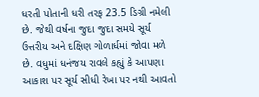ધરતી પોતાની ધરી તરફ 23.5 ડિગ્રી નમેલી છે. જેથી વર્ષના જુદા જુદા સમયે સૂર્ય ઉત્તરીય અને દક્ષિણ ગોળાર્ધમાં જોવા મળે છે. વધુમાં ધનંજય રાવલે કહ્યું કે આપણા આકાશ પર સૂર્ય સીધી રેખા પર નથી આવતો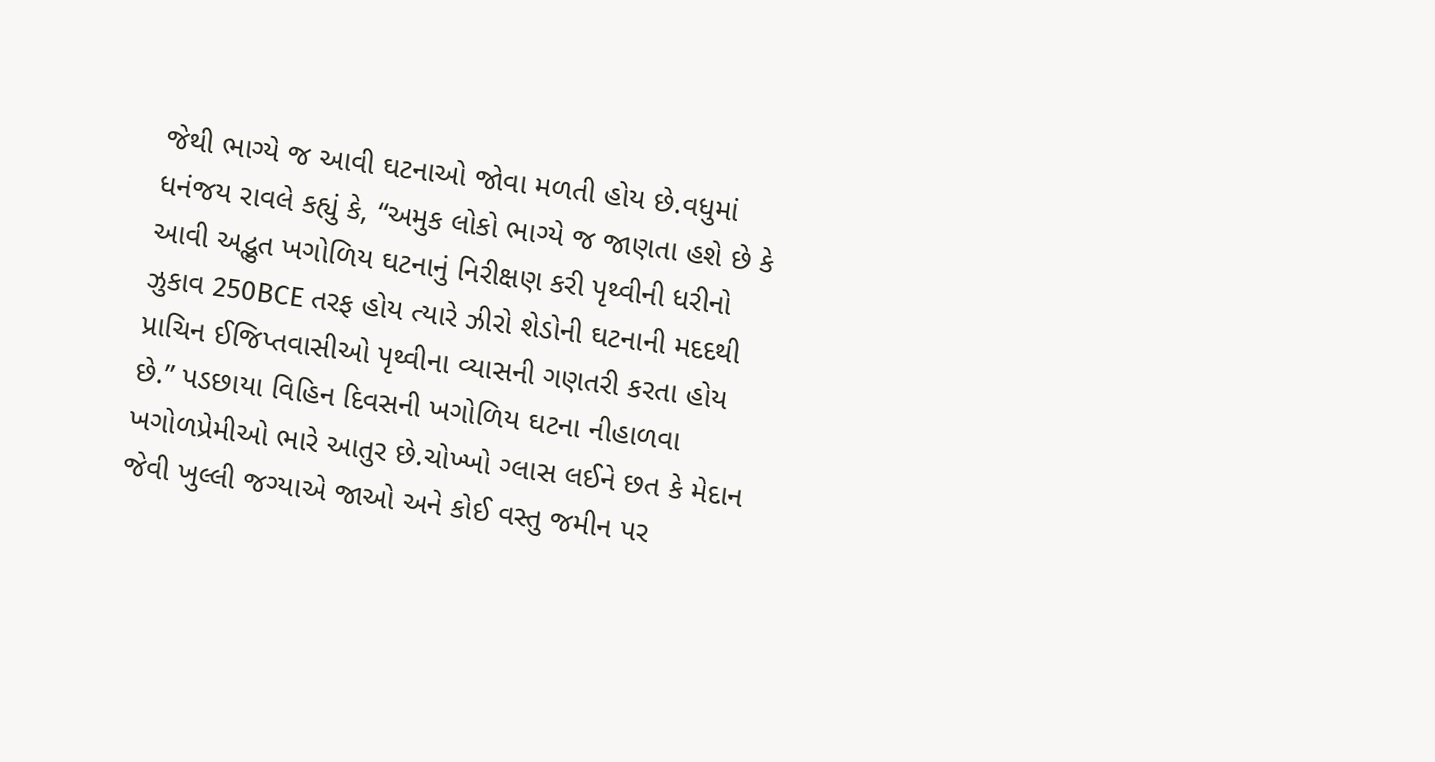જેથી ભાગ્યે જ આવી ઘટનાઓ જોવા મળતી હોય છે.વધુમાં ધનંજય રાવલે કહ્યું કે, “અમુક લોકો ભાગ્યે જ જાણતા હશે છે કે આવી અદ્ભુત ખગોળિય ઘટનાનું નિરીક્ષણ કરી પૃથ્વીની ધરીનો ઝુકાવ 250BCE તરફ હોય ત્યારે ઝીરો શેડોની ઘટનાની મદદથી પ્રાચિન ઈજિપ્તવાસીઓ પૃથ્વીના વ્યાસની ગણતરી કરતા હોય છે.” પડછાયા વિહિન દિવસની ખગોળિય ઘટના નીહાળવા ખગોળપ્રેમીઓ ભારે આતુર છે.ચોખ્ખો ગ્લાસ લઈને છત કે મેદાન જેવી ખુલ્લી જગ્યાએ જાઓ અને કોઈ વસ્તુ જમીન પર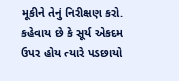મૂકીને તેનું નિરીક્ષણ કરો. કહેવાય છે કે સૂર્ય એકદમ ઉપર હોય ત્યારે પડછાયો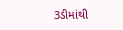3ડીમાંથી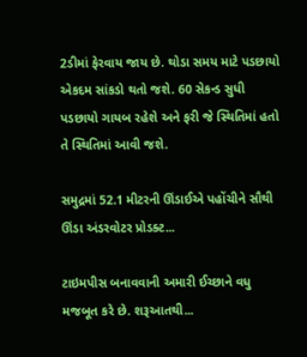2ડીમાં ફેરવાય જાય છે. થોડા સમય માટે પડછાયો એકદમ સાંકડો થતો જશે. 60 સેકન્ડ સુધી પડછાયો ગાયબ રહેશે અને ફરી જે સ્થિતિમાં હતો તે સ્થિતિમાં આવી જશે.

સમુદ્રમાં 52.1 મીટરની ઊંડાઈએ પહોંચીને સૌથી ઊંડા અંડરવોટર પ્રોડક્ટ...

ટાઇમપીસ બનાવવાની અમારી ઈચ્છાને વધુ મજબૂત કરે છે. શરૂઆતથી...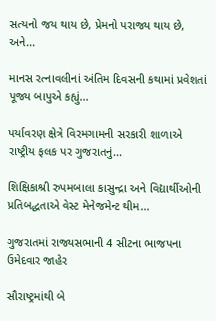સત્યનો જય થાય છે, પ્રેમનો પરાજ્ય થાય છે, અને...

માનસ રત્નાવલીનાં અંતિમ દિવસની કથામાં પ્રવેશતાં પૂજ્ય બાપુએ કહ્યું...

પર્યાવરણ ક્ષેત્રે વિરમગામની સરકારી શાળાએ રાષ્ટ્રીય ફલક પર ગુજરાતનું...

શિક્ષિકાશ્રી રુપમબાલા કાસુન્દ્રા અને વિદ્યાર્થીઓની પ્રતિબદ્ધતાએ વેસ્ટ મેનેજમેન્ટ થીમ...

ગુજરાતમાં રાજ્યસભાની 4 સીટના ભાજપના ઉમેદવાર જાહેર

સૌરાષ્ટ્રમાંથી બે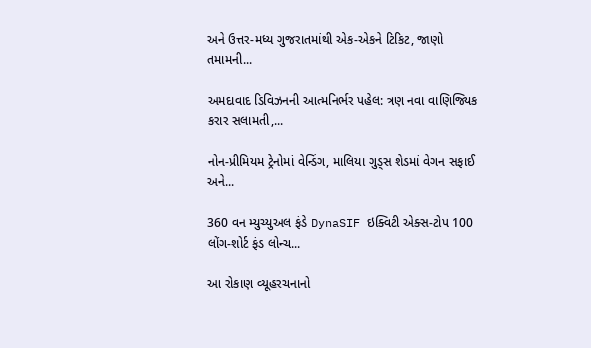અને ઉત્તર-મધ્ય ગુજરાતમાંથી એક-એકને ટિકિટ, જાણો તમામની...

અમદાવાદ ડિવિઝનની આત્મનિર્ભર પહેલ: ત્રણ નવા વાણિજ્યિક કરાર સલામતી,...

નોન-પ્રીમિયમ ટ્રેનોમાં વેન્ડિંગ, માલિયા ગુડ્સ શેડમાં વેગન સફાઈ અને...

360 વન મ્યુચ્યુઅલ ફંડે DynaSIF ઇક્વિટી એક્સ-ટોપ 100 લોંગ-શોર્ટ ફંડ લોન્ચ...

આ રોકાણ વ્યૂહરચનાનો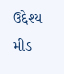ઉદ્દેશ્ય મીડ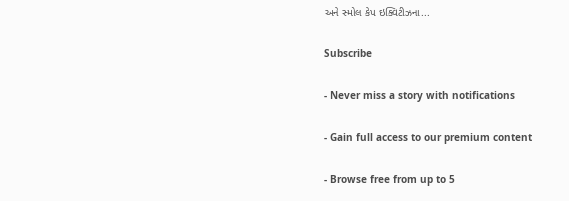અને સ્મોલ કેપ ઇક્વિટીઝના...

Subscribe

- Never miss a story with notifications

- Gain full access to our premium content

- Browse free from up to 5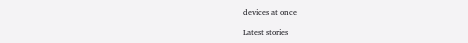devices at once

Latest stories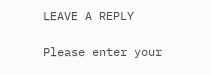LEAVE A REPLY

Please enter your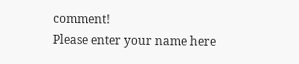comment!
Please enter your name here